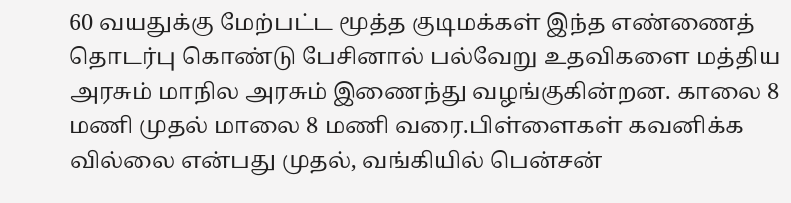60 வயதுக்கு மேற்பட்ட மூத்த குடிமக்கள் இந்த எண்ணைத் தொடர்பு கொண்டு பேசினால் பல்வேறு உதவிகளை மத்திய அரசும் மாநில அரசும் இணைந்து வழங்குகின்றன. காலை 8 மணி முதல் மாலை 8 மணி வரை.பிள்ளைகள் கவனிக்க வில்லை என்பது முதல், வங்கியில் பென்சன்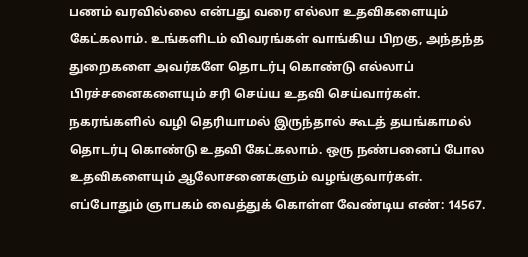பணம் வரவில்லை என்பது வரை எல்லா உதவிகளையும் கேட்கலாம். உங்களிடம் விவரங்கள் வாங்கிய பிறகு, அந்தந்த துறைகளை அவர்களே தொடர்பு கொண்டு எல்லாப் பிரச்சனைகளையும் சரி செய்ய உதவி செய்வார்கள். நகரங்களில் வழி தெரியாமல் இருந்தால் கூடத் தயங்காமல் தொடர்பு கொண்டு உதவி கேட்கலாம். ஒரு நண்பனைப் போல உதவிகளையும் ஆலோசனைகளும் வழங்குவார்கள். எப்போதும் ஞாபகம் வைத்துக் கொள்ள வேண்டிய எண்: 14567.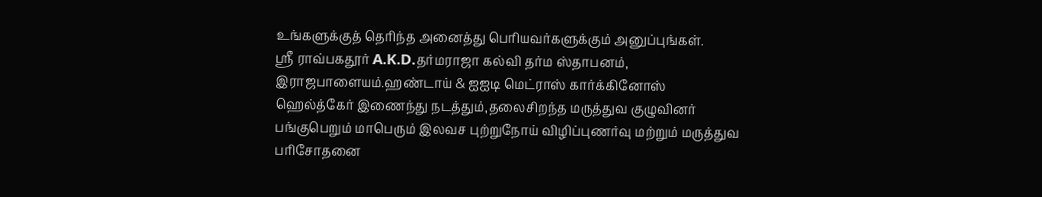உங்களுக்குத் தெரிந்த அனைத்து பெரியவர்களுக்கும் அனுப்புங்கள்.
ஸ்ரீ ராவ்பகதூர் A.K.D.தர்மராஜா கல்வி தர்ம ஸ்தாபனம், இராஜபாளையம்.ஹண்டாய் & ஐஐடி மெட்ராஸ் கார்க்கினோஸ் ஹெல்த்கேர் இணைந்து நடத்தும்,தலைசிறந்த மருத்துவ குழுவினர் பங்குபெறும் மாபெரும் இலவச புற்றுநோய் விழிப்புணர்வு மற்றும் மருத்துவ பரிசோதனை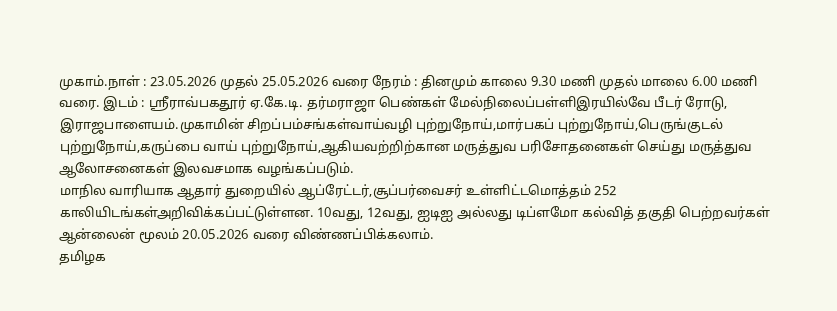முகாம்.நாள் : 23.05.2026 முதல் 25.05.2026 வரை நேரம் : தினமும் காலை 9.30 மணி முதல் மாலை 6.00 மணி வரை. இடம் : ஸ்ரீராவ்பகதூர் ஏ.கே.டி. தர்மராஜா பெண்கள் மேல்நிலைப்பள்ளிஇரயில்வே பீடர் ரோடு, இராஜபாளையம்.முகாமின் சிறப்பம்சங்கள்வாய்வழி புற்றுநோய்,மார்பகப் புற்றுநோய்,பெருங்குடல் புற்றுநோய்,கருப்பை வாய் புற்றுநோய்,ஆகியவற்றிற்கான மருத்துவ பரிசோதனைகள் செய்து மருத்துவ ஆலோசனைகள் இலவசமாக வழங்கப்படும்.
மாநில வாரியாக ஆதார் துறையில் ஆப்ரேட்டர்,சூப்பர்வைசர் உள்ளிட்டமொத்தம் 252 காலியிடங்கள்அறிவிக்கப்பட்டுள்ளன. 10வது, 12வது, ஐடிஐ அல்லது டிப்ளமோ கல்வித் தகுதி பெற்றவர்கள் ஆன்லைன் மூலம் 20.05.2026 வரை விண்ணப்பிக்கலாம்.
தமிழக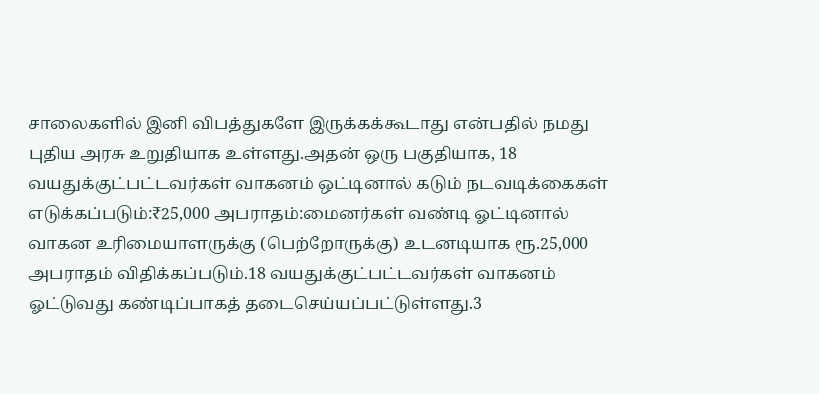சாலைகளில் இனி விபத்துகளே இருக்கக்கூடாது என்பதில் நமது புதிய அரசு உறுதியாக உள்ளது.அதன் ஒரு பகுதியாக, 18 வயதுக்குட்பட்டவர்கள் வாகனம் ஒட்டினால் கடும் நடவடிக்கைகள் எடுக்கப்படும்:₹25,000 அபராதம்:மைனர்கள் வண்டி ஓட்டினால் வாகன உரிமையாளருக்கு (பெற்றோருக்கு) உடனடியாக ரூ.25,000 அபராதம் விதிக்கப்படும்.18 வயதுக்குட்பட்டவர்கள் வாகனம் ஓட்டுவது கண்டிப்பாகத் தடைசெய்யப்பட்டுள்ளது.3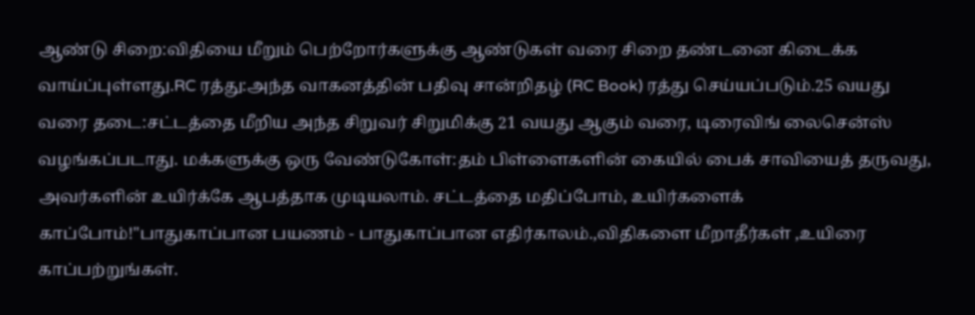ஆண்டு சிறை:விதியை மீறும் பெற்றோர்களுக்கு ஆண்டுகள் வரை சிறை தண்டனை கிடைக்க வாய்ப்புள்ளது.RC ரத்து:அந்த வாகனத்தின் பதிவு சான்றிதழ் (RC Book) ரத்து செய்யப்படும்.25 வயது வரை தடை:சட்டத்தை மீறிய அந்த சிறுவர் சிறுமிக்கு 21 வயது ஆகும் வரை, டிரைவிங் லைசென்ஸ் வழங்கப்படாது. மக்களுக்கு ஒரு வேண்டுகோள்:தம் பிள்ளைகளின் கையில் பைக் சாவியைத் தருவது, அவர்களின் உயிர்க்கே ஆபத்தாக முடியலாம். சட்டத்தை மதிப்போம், உயிர்களைக் காப்போம்!"பாதுகாப்பான பயணம் - பாதுகாப்பான எதிர்காலம்.,விதிகளை மீறாதீர்கள் ,உயிரை காப்பற்றுங்கள்.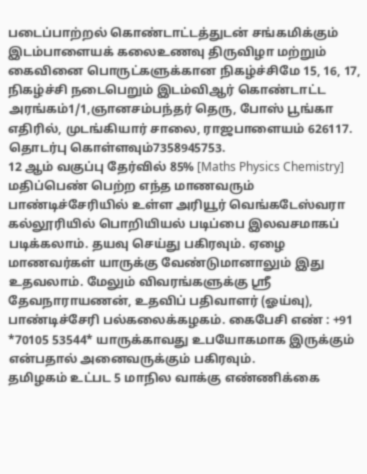படைப்பாற்றல் கொண்டாட்டத்துடன் சங்கமிக்கும் இடம்பாளையக் கலைஉணவு திருவிழா மற்றும் கைவினை பொருட்களுக்கான நிகழ்ச்சிமே 15, 16, 17, நிகழ்ச்சி நடைபெறும் இடம்விஆர் கொண்டாட்ட அரங்கம்1/1,ஞானசம்பந்தர் தெரு, போஸ் பூங்கா எதிரில், முடங்கியார் சாலை, ராஜபாளையம் 626117. தொடர்பு கொள்ளவும்7358945753.
12 ஆம் வகுப்பு தேர்வில் 85% [Maths Physics Chemistry] மதிப்பெண் பெற்ற எந்த மாணவரும் பாண்டிச்சேரியில் உள்ள அரியூர் வெங்கடேஸ்வரா கல்லூரியில் பொறியியல் படிப்பை இலவசமாகப் படிக்கலாம். தயவு செய்து பகிரவும். ஏழை மாணவர்கள் யாருக்கு வேண்டுமானாலும் இது உதவலாம். மேலும் விவரங்களுக்கு ஸ்ரீ தேவநாராயணன், உதவிப் பதிவாளர் (ஓய்வு), பாண்டிச்சேரி பல்கலைக்கழகம். கைபேசி எண் : +91 *70105 53544* யாருக்காவது உபயோகமாக இருக்கும் என்பதால் அனைவருக்கும் பகிரவும்.
தமிழகம் உட்பட 5 மாநில வாக்கு எண்ணிக்கை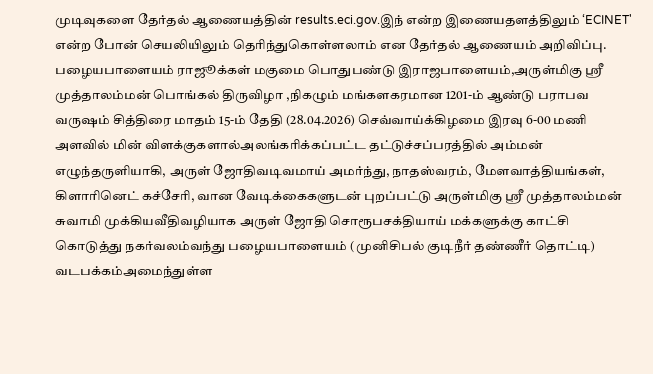முடிவுகளை தேர்தல் ஆணையத்தின் results.eci.gov.இந் என்ற இணையதளத்திலும் ‘ECINET' என்ற போன் செயலியிலும் தெரிந்துகொள்ளலாம் என தேர்தல் ஆணையம் அறிவிப்பு.
பழையபாளையம் ராஜூக்கள் மகுமை பொதுபண்டு இராஜபாளையம்,அருள்மிகு ஸ்ரீ முத்தாலம்மன் பொங்கல் திருவிழா ,நிகழும் மங்களகரமான 1201-ம் ஆண்டு பராபவ வருஷம் சித்திரை மாதம் 15-ம் தேதி (28.04.2026) செவ்வாய்க்கிழமை இரவு 6-00 மணி அளவில் மின் விளக்குகளால்அலங்கரிக்கப்பட்ட தட்டுச்சப்பரத்தில் அம்மன் எழுந்தருளியாகி, அருள் ஜோதிவடிவமாய் அமர்ந்து, நாதஸ்வரம், மேளவாத்தியங்கள், கிளாரினெட் கச்சேரி, வான வேடிக்கைகளுடன் புறப்பட்டு அருள்மிகு ஸ்ரீ முத்தாலம்மன் சுவாமி முக்கியவீதிவழியாக அருள் ஜோதி சொரூபசக்தியாய் மக்களுக்கு காட்சி கொடுத்து நகர்வலம்வந்து பழையபாளையம் (முனிசிபல் குடிநீர் தண்ணீர் தொட்டி) வடபக்கம்அமைந்துள்ள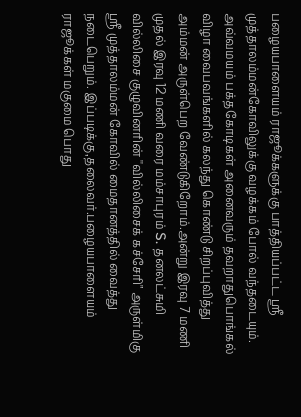பழையபாளையம் ராஜூக்களுக்கு பாத்தியப்பட்ட ஸ்ரீ முத்தாலம்மன்கோவிலுக்கு வழக்கம் போல் வந்தடையும். அவ்வமயம் பக்தகோடிகள் அனைவரும் தவறாதுபொங்கல் விழா வைபவங்களில் கலந்து கொண்டு சிறப்புவித்து அம்மன் அருள்பெற வேண்டுகிறோம்.அன்று இரவு 7 மணி முதல் இரவு 12 மணி வரை மம்சாபுரம் S. தனலட்சுமி வில்லிசை குழுவினரின் ''வில்லிசைக் கச்சேரி" அருள்மிகு ஸ்ரீ முத்தாலம்மன் கோவில் மைதானத்தில் வைத்து நடைபெறும். இப்படிக்கு,தலைவர்.பழையபாளையம் ராஜூக்கள் மகுமை பொது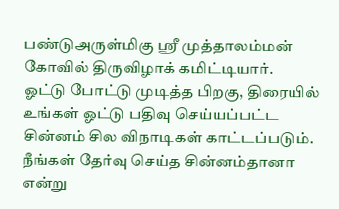பண்டுஅருள்மிகு ஸ்ரீ முத்தாலம்மன் கோவில் திருவிழாக் கமிட்டியார்.
ஓட்டு போட்டு முடித்த பிறகு, திரையில் உங்கள் ஓட்டு பதிவு செய்யப்பட்ட சின்னம் சில விநாடிகள் காட்டப்படும். நீங்கள் தேர்வு செய்த சின்னம்தானா என்று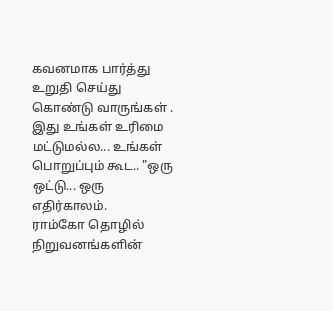கவனமாக பார்த்து உறுதி செய்து கொண்டு வாருங்கள் . இது உங்கள் உரிமை மட்டுமல்ல... உங்கள் பொறுப்பும் கூட.. "ஒரு ஒட்டு... ஒரு எதிர்காலம்.
ராம்கோ தொழில் நிறுவனங்களின்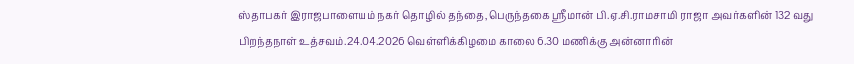ஸ்தாபகர் இராஜபாளையம் நகர் தொழில் தந்தை,பெருந்தகை ஸ்ரீமான் பி.ஏ.சி.ராமசாமி ராஜா அவர்களின் 132 வது பிறந்தநாள் உத்சவம்.24.04.2026 வெள்ளிக்கிழமை காலை 6.30 மணிக்கு அன்னாரின்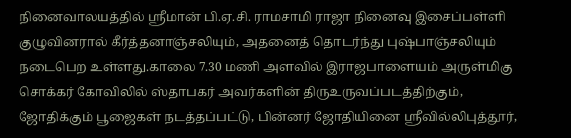நினைவாலயத்தில் ஸ்ரீமான் பி.ஏ.சி. ராமசாமி ராஜா நினைவு இசைப்பள்ளி குழுவினரால் கீர்த்தனாஞ்சலியும், அதனைத் தொடர்ந்து புஷ்பாஞ்சலியும் நடைபெற உள்ளது.காலை 7.30 மணி அளவில் இராஜபாளையம் அருள்மிகு சொக்கர் கோவிலில் ஸ்தாபகர் அவர்களின் திருஉருவப்படத்திற்கும், ஜோதிக்கும் பூஜைகள் நடத்தப்பட்டு, பின்னர் ஜோதியினை ஸ்ரீவில்லிபுத்தூர்,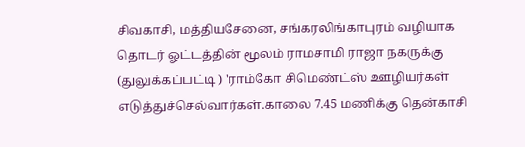சிவகாசி, மத்தியசேனை, சங்கரலிங்காபுரம் வழியாக தொடர் ஓட்டத்தின் மூலம் ராமசாமி ராஜா நகருக்கு (துலுக்கப்பட்டி ) 'ராம்கோ சிமெண்ட்ஸ் ஊழியர்கள் எடுத்துச்செல்வார்கள்.காலை 7.45 மணிக்கு தென்காசி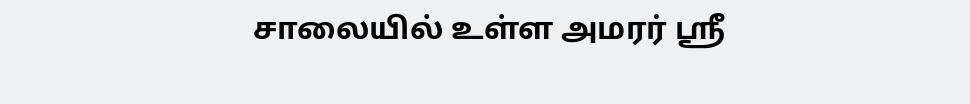சாலையில் உள்ள அமரர் ஸ்ரீ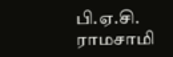பி.ஏ.சி. ராமசாமி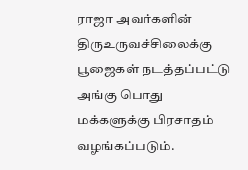ராஜா அவர்களின் திருஉருவச்சிலைக்கு பூஜைகள் நடத்தப்பட்டு அங்கு பொது மக்களுக்கு பிரசாதம் வழங்கப்படும்.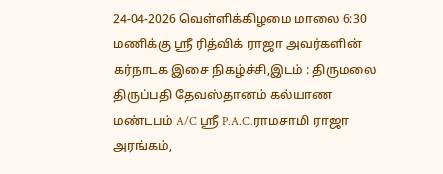24-04-2026 வெள்ளிக்கிழமை மாலை 6:30 மணிக்கு ஸ்ரீ ரித்விக் ராஜா அவர்களின் கர்நாடக இசை நிகழ்ச்சி,இடம் : திருமலை திருப்பதி தேவஸ்தானம் கல்யாண மண்டபம் A/C ஸ்ரீ P.A.C.ராமசாமி ராஜா அரங்கம்,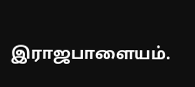இராஜபாளையம்.